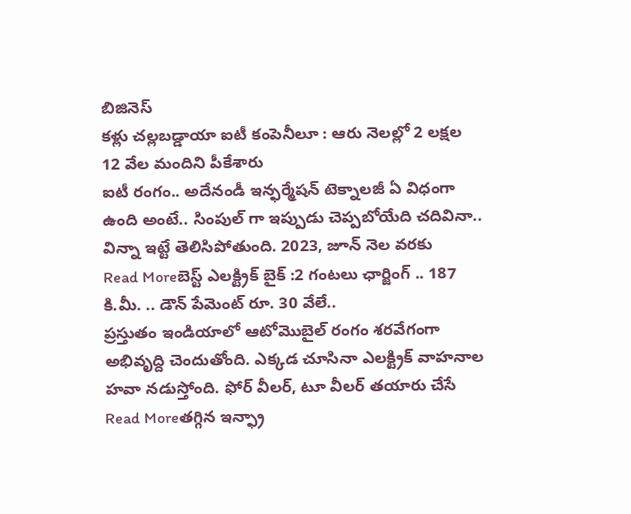బిజినెస్
కళ్లు చల్లబడ్డాయా ఐటీ కంపెనీలూ : ఆరు నెలల్లో 2 లక్షల 12 వేల మందిని పీకేశారు
ఐటీ రంగం.. అదేనండీ ఇన్ఫర్మేషన్ టెక్నాలజీ ఏ విధంగా ఉంది అంటే.. సింపుల్ గా ఇప్పుడు చెప్పబోయేది చదివినా.. విన్నా ఇట్టే తెలిసిపోతుంది. 2023, జూన్ నెల వరకు
Read Moreబెస్ట్ ఎలక్ట్రిక్ బైక్ :2 గంటలు ఛార్జింగ్ .. 187 కి.మీ. .. డౌన్ పేమెంట్ రూ. 30 వేలే..
ప్రస్తుతం ఇండియాలో ఆటోమొబైల్ రంగం శరవేగంగా అభివృద్ది చెందుతోంది. ఎక్కడ చూసినా ఎలక్ట్రిక్ వాహనాల హవా నడుస్తోంది. ఫోర్ వీలర్, టూ వీలర్ తయారు చేసే
Read Moreతగ్గిన ఇన్ఫ్రా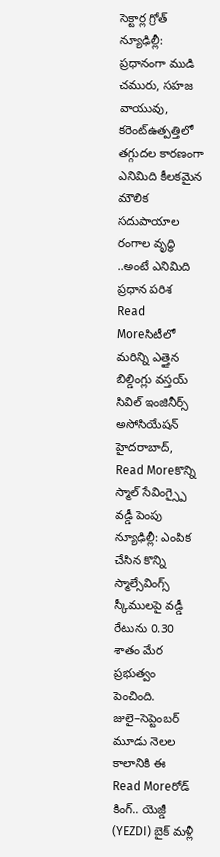సెక్టార్ల గ్రోత్
న్యూఢిల్లీ: ప్రధానంగా ముడి చమురు, సహజ వాయువు, కరెంట్ఉత్పత్తిలో తగ్గుదల కారణంగా ఎనిమిది కీలకమైన మౌలిక సదుపాయాల రంగాల వృద్ధి ..అంటే ఎనిమిది ప్రధాన పరిశ
Read Moreసిటీలో మరిన్ని ఎత్తైన బిల్డింగ్లు వస్తయ్
సివిల్ ఇంజినీర్స్ అసోసియేషన్ హైదరాబాద్,
Read Moreకొన్ని స్మాల్ సేవింగ్స్పై వడ్డీ పెంపు
న్యూఢిల్లీ: ఎంపిక చేసిన కొన్ని స్మాల్సేవింగ్స్ స్కీములపై వడ్డీ రేటును 0.30 శాతం మేర ప్రభుత్వం పెంచింది. జులై–సెప్టెంబర్ మూడు నెలల కాలానికి ఈ
Read Moreరోడ్ కింగ్.. యెజ్డీ (YEZDI) బైక్ మళ్లీ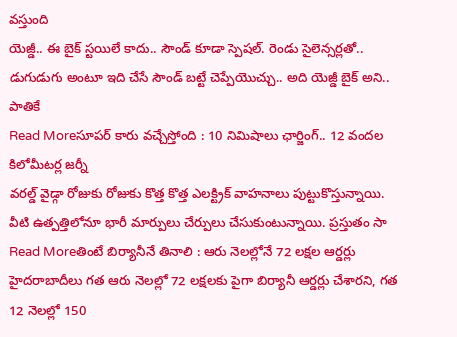వస్తుంది
యెజ్డీ.. ఈ బైక్ స్టయిలే కాదు.. సౌండ్ కూడా స్పెషల్. రెండు సైలెన్సర్లతో.. డుగుడుగు అంటూ ఇది చేసే సౌండ్ బట్టే చెప్పేయొచ్చు.. అది యెజ్డీ బైక్ అని.. పాతికే
Read Moreసూపర్ కారు వచ్చేస్తోంది : 10 నిమిషాలు ఛార్జింగ్.. 12 వందల కిలోమీటర్ల జర్నీ
వరల్డ్ వైడ్గా రోజుకు రోజుకు కొత్త కొత్త ఎలక్ట్రిక్ వాహనాలు పుట్టుకొస్తున్నాయి. వీటి ఉత్పత్తిలోనూ భారీ మార్పులు చేర్పులు చేసుకుంటున్నాయి. ప్రస్తుతం సా
Read Moreతింటే బిర్యానీనే తినాలి : ఆరు నెలల్లోనే 72 లక్షల ఆర్డర్లు
హైదరాబాదీలు గత ఆరు నెలల్లో 72 లక్షలకు పైగా బిర్యానీ ఆర్డర్లు చేశారని, గత 12 నెలల్లో 150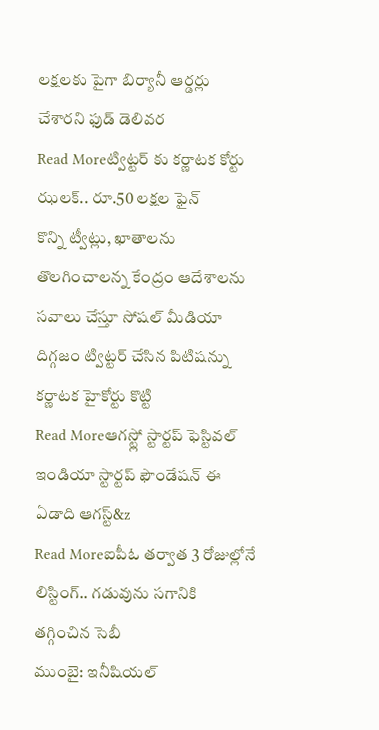లక్షలకు పైగా బిర్యానీ ఆర్డర్లు చేశారని ఫుడ్ డెలివర
Read Moreట్విట్టర్ కు కర్ణాటక కోర్టు ఝలక్.. రూ.50 లక్షల ఫైన్
కొన్ని ట్వీట్లు, ఖాతాలను తొలగించాలన్న కేంద్రం ఆదేశాలను సవాలు చేస్తూ సోషల్ మీడియా దిగ్గజం ట్విట్టర్ చేసిన పిటిషన్ను కర్ణాటక హైకోర్టు కొట్టి
Read Moreఆగస్ట్లో స్టార్టప్ ఫెస్టివల్
ఇండియా స్టార్టప్ ఫౌండేషన్ ఈ ఏడాది ఆగస్ట్&z
Read Moreఐపీఓ తర్వాత 3 రోజుల్లోనే లిస్టింగ్.. గడువును సగానికి తగ్గించిన సెబీ
ముంబై: ఇనీషియల్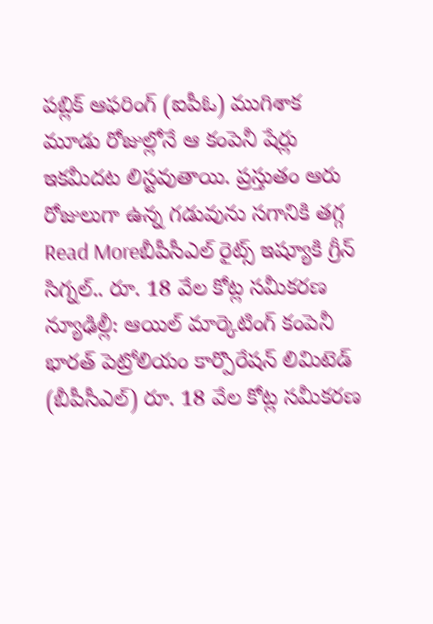పబ్లిక్ ఆఫరింగ్ (ఐపీఓ) ముగిశాక మూడు రోజుల్లోనే ఆ కంపెనీ షేర్లు ఇకమీదట లిస్టవుతాయి. ప్రస్తుతం ఆరు రోజులుగా ఉన్న గడువును సగానికి తగ్గ
Read Moreబీపీసీఎల్ రైట్స్ ఇష్యూకి గ్రీన్ సిగ్నల్.. రూ. 18 వేల కోట్ల సమీకరణ
న్యూఢిల్లీ: ఆయిల్ మార్కెటింగ్ కంపెనీ భారత్ పెట్రోలియం కార్పొరేషన్ లిమిటెడ్ (బీపీసీఎల్) రూ. 18 వేల కోట్ల సమీకరణ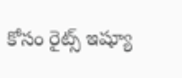కోసం రైట్స్ ఇష్యూ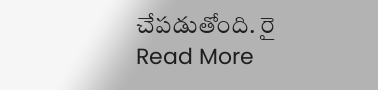చేపడుతోంది. రై
Read More